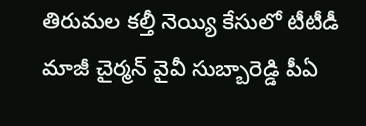తిరుమల కల్తీ నెయ్యి కేసులో టీటీడీ మాజీ చైర్మన్ వైవీ సుబ్బారెడ్డి పీఏ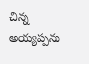చిన్న అయ్యప్పను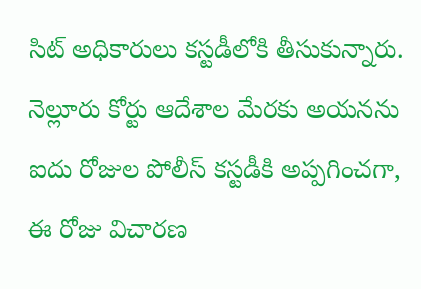సిట్ అధికారులు కస్టడీలోకి తీసుకున్నారు. నెల్లూరు కోర్టు ఆదేశాల మేరకు అయనను ఐదు రోజుల పోలీస్ కస్టడీకి అప్పగించగా, ఈ రోజు విచారణ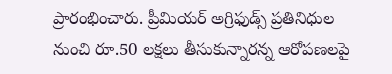ప్రారంభించారు. ప్రీమియర్ అగ్రిఫుడ్స్ ప్రతినిధుల నుంచి రూ.50 లక్షలు తీసుకున్నారన్న ఆరోపణలపై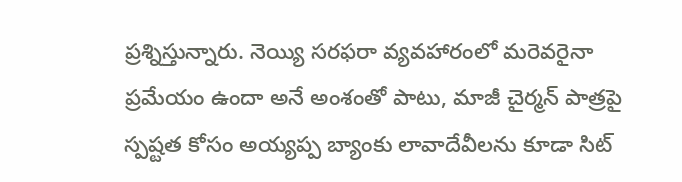ప్రశ్నిస్తున్నారు. నెయ్యి సరఫరా వ్యవహారంలో మరెవరైనా ప్రమేయం ఉందా అనే అంశంతో పాటు, మాజీ చైర్మన్ పాత్రపై స్పష్టత కోసం అయ్యప్ప బ్యాంకు లావాదేవీలను కూడా సిట్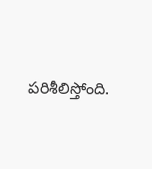పరిశీలిస్తోంది.